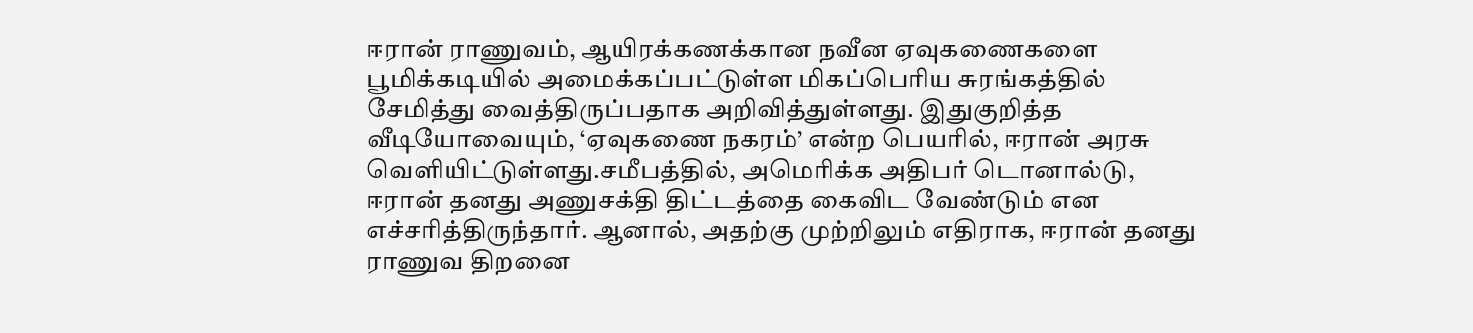ஈரான் ராணுவம், ஆயிரக்கணக்கான நவீன ஏவுகணைகளை பூமிக்கடியில் அமைக்கப்பட்டுள்ள மிகப்பெரிய சுரங்கத்தில் சேமித்து வைத்திருப்பதாக அறிவித்துள்ளது. இதுகுறித்த வீடியோவையும், ‘ஏவுகணை நகரம்’ என்ற பெயரில், ஈரான் அரசு வெளியிட்டுள்ளது.சமீபத்தில், அமெரிக்க அதிபர் டொனால்டு, ஈரான் தனது அணுசக்தி திட்டத்தை கைவிட வேண்டும் என எச்சரித்திருந்தார். ஆனால், அதற்கு முற்றிலும் எதிராக, ஈரான் தனது ராணுவ திறனை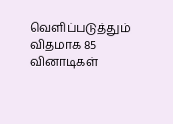வெளிப்படுத்தும் விதமாக 85 வினாடிகள்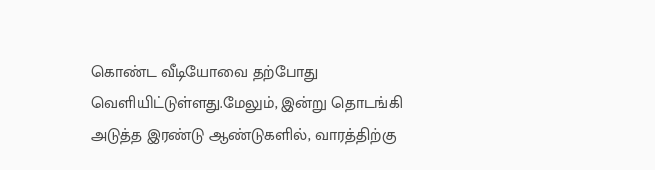கொண்ட வீடியோவை தற்போது வெளியிட்டுள்ளது.மேலும், இன்று தொடங்கி அடுத்த இரண்டு ஆண்டுகளில், வாரத்திற்கு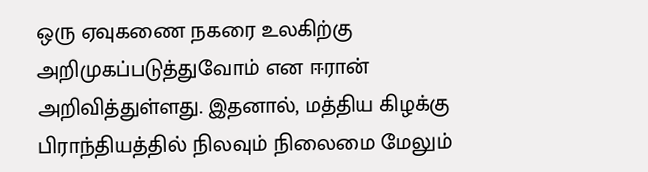ஒரு ஏவுகணை நகரை உலகிற்கு அறிமுகப்படுத்துவோம் என ஈரான் அறிவித்துள்ளது. இதனால், மத்திய கிழக்கு பிராந்தியத்தில் நிலவும் நிலைமை மேலும்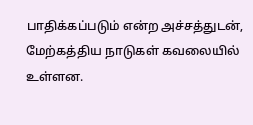பாதிக்கப்படும் என்ற அச்சத்துடன், மேற்கத்திய நாடுகள் கவலையில் உள்ளன.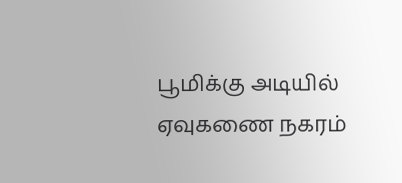பூமிக்கு அடியில் ஏவுகணை நகரம்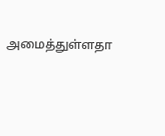அமைத்துள்ளதா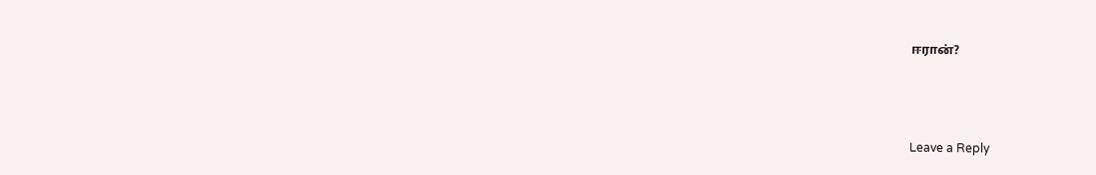ஈரான்?



Leave a Reply